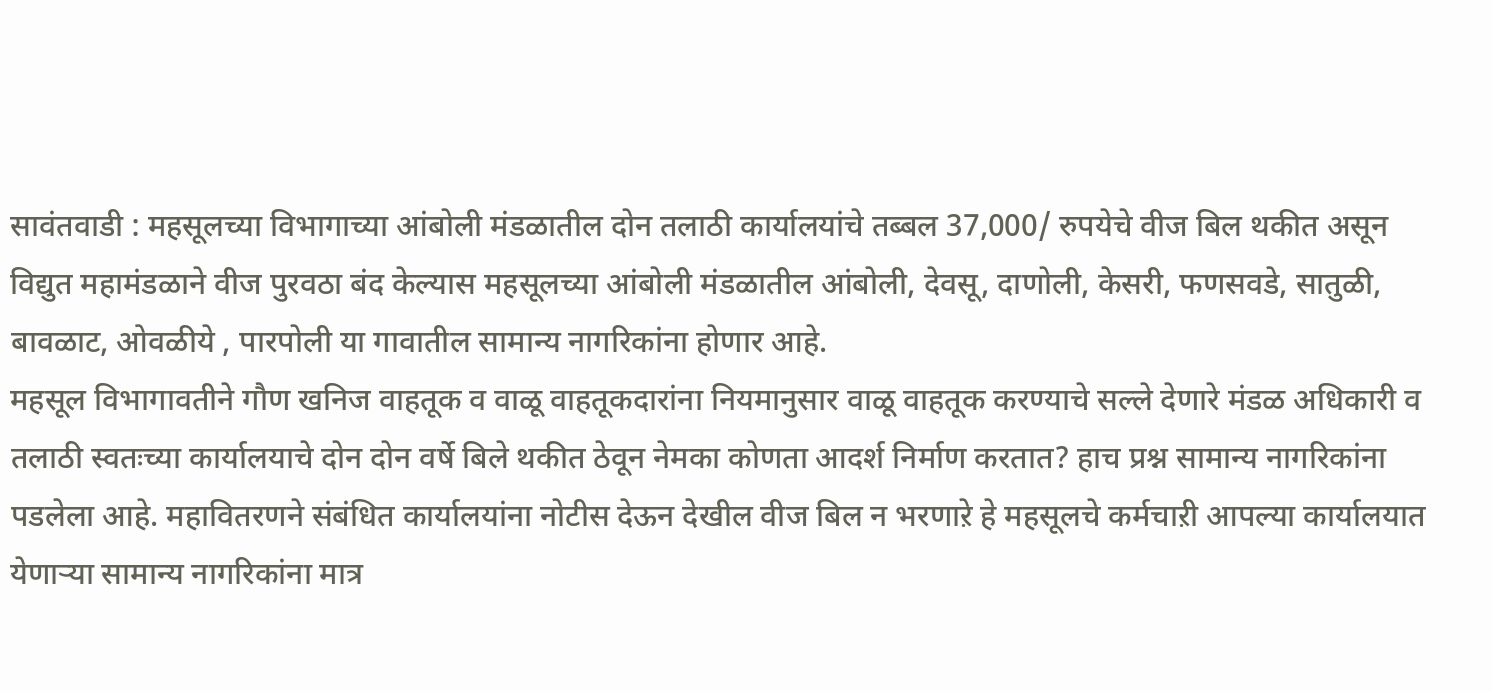सावंतवाडी : महसूलच्या विभागाच्या आंबोली मंडळातील दोन तलाठी कार्यालयांचे तब्बल 37,000/ रुपयेचे वीज बिल थकीत असून विद्युत महामंडळाने वीज पुरवठा बंद केल्यास महसूलच्या आंबोली मंडळातील आंबोली, देवसू, दाणोली, केसरी, फणसवडे, सातुळी, बावळाट, ओवळीये , पारपोली या गावातील सामान्य नागरिकांना होणार आहे.
महसूल विभागावतीने गौण खनिज वाहतूक व वाळू वाहतूकदारांना नियमानुसार वाळू वाहतूक करण्याचे सल्ले देणारे मंडळ अधिकारी व तलाठी स्वतःच्या कार्यालयाचे दोन दोन वर्षे बिले थकीत ठेवून नेमका कोणता आदर्श निर्माण करतात? हाच प्रश्न सामान्य नागरिकांना पडलेला आहे. महावितरणने संबंधित कार्यालयांना नोटीस देऊन देखील वीज बिल न भरणाऱे हे महसूलचे कर्मचाऱी आपल्या कार्यालयात येणाऱ्या सामान्य नागरिकांना मात्र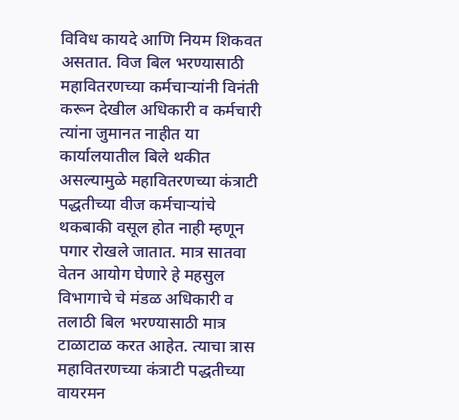विविध कायदे आणि नियम शिकवत असतात. विज बिल भरण्यासाठी महावितरणच्या कर्मचाऱ्यांनी विनंती करून देखील अधिकारी व कर्मचारी त्यांना जुमानत नाहीत या कार्यालयातील बिले थकीत असल्यामुळे महावितरणच्या कंत्राटी पद्धतीच्या वीज कर्मचाऱ्यांचे थकबाकी वसूल होत नाही म्हणून पगार रोखले जातात. मात्र सातवा वेतन आयोग घेणारे हे महसुल विभागाचे चे मंडळ अधिकारी व तलाठी बिल भरण्यासाठी मात्र टाळाटाळ करत आहेत. त्याचा त्रास महावितरणच्या कंत्राटी पद्धतीच्या वायरमन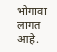भोगावा लागत आहे.